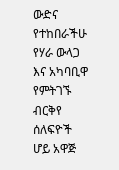ውድና የተከበራችሁ የሃራ ውላጋ እና አካባቢዋ የምትገኙ ብርቅየ ሰለፍዮች ሆይ አዋጅ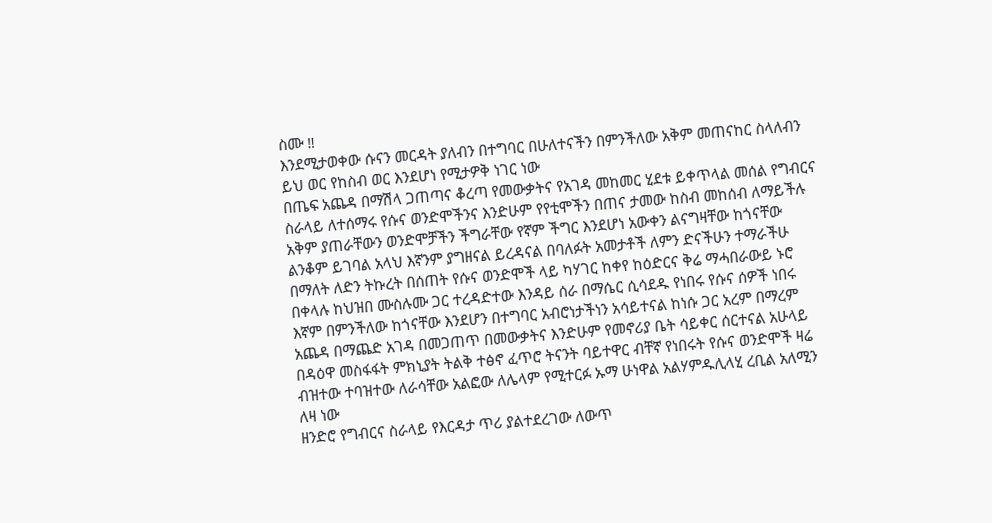ስሙ ‼
እንደሚታወቀው ሱናን መርዳት ያለብን በተግባር በሁለተናችን በምንችለው አቅም መጠናከር ስላለብን ይህ ወር የከስብ ወር እንደሆነ የሚታዎቅ ነገር ነው
በጤፍ አጨዳ በማሽላ ጋጠጣና ቆረጣ የመውቃትና የአገዳ መከመር ሂደቱ ይቀጥላል መሰል የግብርና ስራላይ ለተሰማሩ የሱና ወንድሞችንና እንድሁም የየቲሞችን በጠና ታመው ከስብ መከሰብ ለማይችሉ አቅም ያጠራቸውን ወንድሞቻችን ችግራቸው የኛም ችግር እንደሆነ አውቀን ልናግዛቸው ከጎናቸው ልንቆም ይገባል አላህ እኛንም ያግዘናል ይረዳናል በባለፉት አመታቶች ለምን ድናችሁን ተማራችሁ በማለት ለድን ትኩረት በሰጠት የሱና ወንድሞች ላይ ካሃገር ከቀየ ከዕድርና ቅሬ ማሓበራውይ ኑሮ በቀላሉ ከህዝበ ሙስሉሙ ጋር ተረዳድተው እንዳይ ሰራ በማሴር ሲሳደዱ የነበሩ የሱና ሰዎች ነበሩ
እኛም በምንችለው ከጎናቸው እንደሆን በተግባር አብሮነታችነን አሳይተናል ከነሱ ጋር አረም በማረም አጨዳ በማጨድ አገዳ በመጋጠጥ በመውቃትና እንድሁም የመኖሪያ ቤት ሳይቀር ሰርተናል አሁላይ በዳዕዋ መስፋፋት ምክኒያት ትልቅ ተፅኖ ፈጥሮ ትናንት ባይተዋር ብቸኛ የነበሩት የሱና ወንድሞች ዛሬ ብዝተው ተባዝተው ለራሳቸው አልፎው ለሌላም የሚተርፉ ኡማ ሁነዋል አልሃምዱሊላሂ ረቢል አለሚን ለዛ ነው
ዘንድሮ የግብርና ስራላይ የእርዳታ ጥሪ ያልተደረገው ለውጥ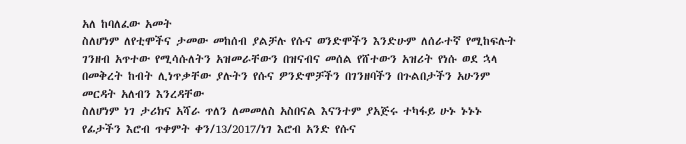አለ ከባለፈው አመት
ስለሆነም ለየቲሞችና ታመው መከሰብ ያልቻሉ የሱና ወንድሞችን እንድሁም ለሰራተኛ የሚከፍሉት ገንዘብ አጥተው የሚሳሱለትን አዝመራቸውን በዝናብና መሰል የሸተውን አዝሪት የነሱ ወደ ኋላ በመቅረት ከብት ሊነጥቃቸው ያሉትን የሱና ዎንድሞቻችን በገንዘባችን በጉልበታችን አሁንም መርዳት አለብን እንረዳቸው
ስለሆነም ነገ ታሪክና አሻራ ጥለን ለመመለስ አስበናል እናንተም ያአጅሩ ተካፋይ ሁኑ ኑኑኑ የፊታችን እሮብ ጥቀምት ቀን/13/2017/ነገ እሮብ አንድ የሱና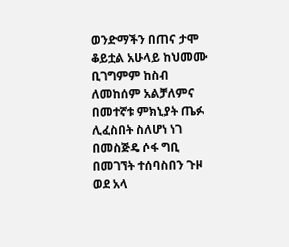ወንድማችን በጠና ታሞ ቆይቷል አሁላይ ከህመሙ ቢገግምም ከስብ ለመከሰም አልቻለምና በመተኛቱ ምክኒያት ጤፉ ሊፈስበት ስለሆነ ነገ በመስጅዴ ሶፋ ግቢ በመገኘት ተሰባስበን ጉዞ ወደ አላ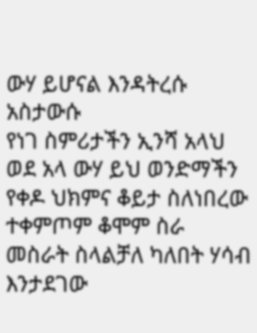ውሃ ይሆናል እንዳትረሱ አስታውሱ
የነገ ስምሪታችን ኢንሻ አላህ ወደ አላ ውሃ ይህ ወንድማችን የቀዶ ህክምና ቆይታ ስለነበረው ተቀምጦም ቆሞም ስራ መስራት ስላልቻለ ካለበት ሃሳብ እንታደገው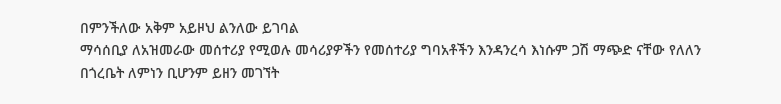በምንችለው አቅም አይዞህ ልንለው ይገባል
ማሳሰቢያ ለአዝመራው መሰተሪያ የሚወሉ መሳሪያዎችን የመሰተሪያ ግባአቶችን እንዳንረሳ እነሱም ጋሽ ማጭድ ናቸው የለለን በጎረቤት ለምነን ቢሆንም ይዘን መገኘት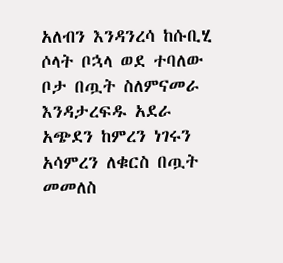አለብን እንዳንረሳ ከሱቢሂ ሶላት ቦኋላ ወደ ተባለው ቦታ በጧት ስለምናመራ እንዳታረፍዱ አደራ አጭደን ከምረን ነገሩን አሳምረን ለቁርስ በጧት መመለስ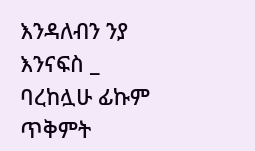እንዳለብን ንያ እንናፍስ _
ባረከሏሁ ፊኩም
ጥቅምት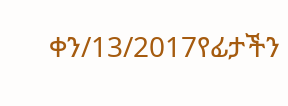ቀን/13/2017የፊታችን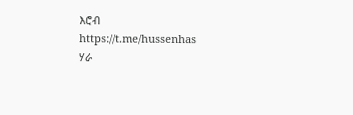እሮብ
https://t.me/hussenhas
ሃራ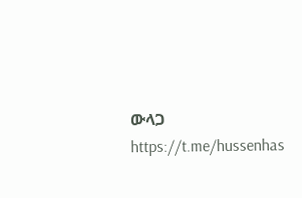ውላጋ
https://t.me/hussenhas